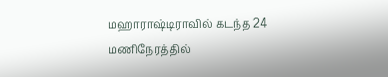மஹாராஷ்டிராவில் கடந்த 24 மணிநேரத்தில்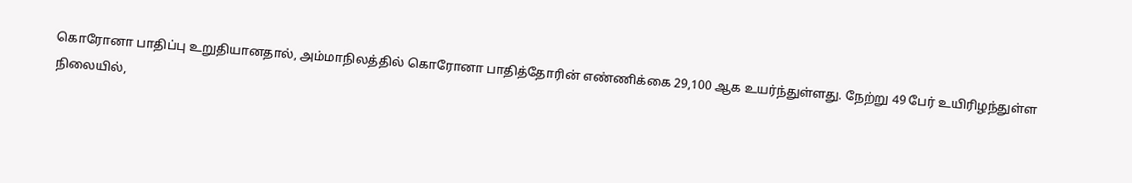கொரோனா பாதிப்பு உறுதியானதால், அம்மாநிலத்தில் கொரோனா பாதித்தோரின் எண்ணிக்கை 29,100 ஆக உயர்ந்துள்ளது. நேற்று 49 பேர் உயிரிழந்துள்ள நிலையில்,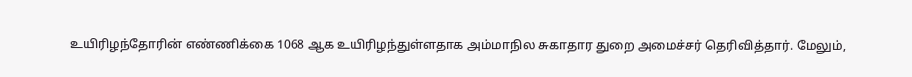உயிரிழந்தோரின் எண்ணிக்கை 1068 ஆக உயிரிழந்துள்ளதாக அம்மாநில சுகாதார துறை அமைச்சர் தெரிவித்தார். மேலும்,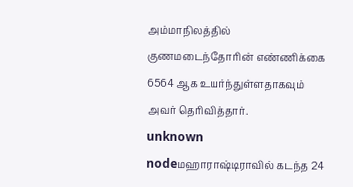அம்மாநிலத்தில் குணமடைந்தோரின் எண்ணிக்கை 6564 ஆக உயர்ந்துள்ளதாகவும் அவர் தெரிவித்தார்.
unknown nodeமஹாராஷ்டிராவில் கடந்த 24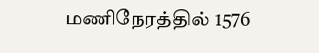மணிநேரத்தில் 1576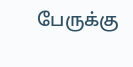பேருக்கு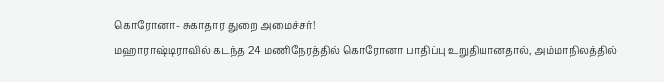கொரோனா- சுகாதார துறை அமைச்சர்!
மஹாராஷ்டிராவில் கடந்த 24 மணிநேரத்தில் கொரோனா பாதிப்பு உறுதியானதால், அம்மாநிலத்தில்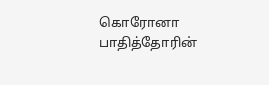கொரோனா பாதித்தோரின்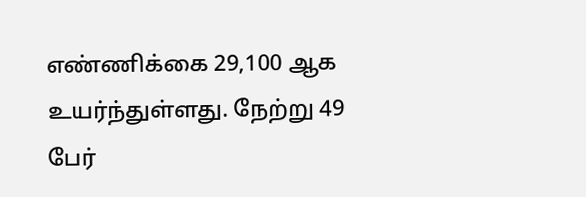எண்ணிக்கை 29,100 ஆக உயர்ந்துள்ளது. நேற்று 49 பேர்